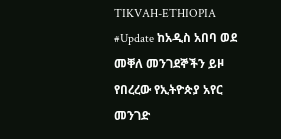TIKVAH-ETHIOPIA
#Update ከአዲስ አበባ ወደ መቐለ መንገደኞችን ይዞ የበረረው የኢትዮጵያ አየር መንገድ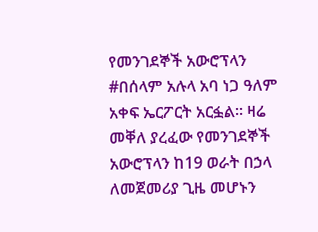የመንገደኞች አውሮፕላን #በሰላም አሉላ አባ ነጋ ዓለም አቀፍ ኤርፖርት አርፏል። ዛሬ መቐለ ያረፈው የመንገደኞች አውሮፕላን ከ19 ወራት በኃላ ለመጀመሪያ ጊዜ መሆኑን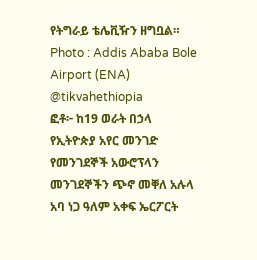የትግራይ ቴሌቪዥን ዘግቧል። Photo : Addis Ababa Bole Airport (ENA) @tikvahethiopia
ፎቶ፦ ከ19 ወራት በኃላ የኢትዮጵያ አየር መንገድ የመንገደኞች አውሮፕላን መንገደኞችን ጭኖ መቐለ አሉላ አባ ነጋ ዓለም አቀፍ ኤርፖርት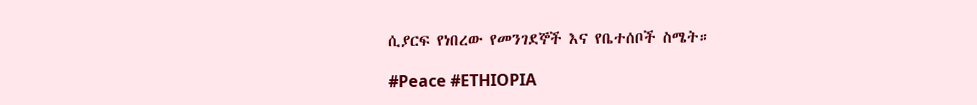ሲያርፍ የነበረው የመንገደኞች እና የቤተሰቦች ስሜት።

#Peace #ETHIOPIA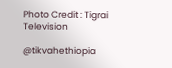Photo Credit : Tigrai Television

@tikvahethiopia